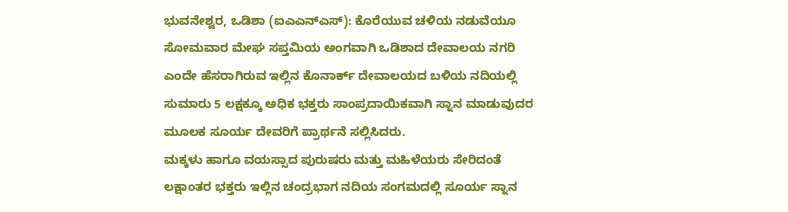ಭುವನೇಶ್ವರ, ಒಡಿಶಾ (ಐಎಎನ್ಎಸ್): ಕೊರೆಯುವ ಚಳಿಯ ನಡುವೆಯೂ ಸೋಮವಾರ ಮೇಘ ಸಪ್ತಮಿಯ ಅಂಗವಾಗಿ ಒಡಿಶಾದ ದೇವಾಲಯ ನಗರಿ ಎಂದೇ ಹೆಸರಾಗಿರುವ ಇಲ್ಲಿನ ಕೊನಾರ್ಕ್ ದೇವಾಲಯದ ಬಳಿಯ ನದಿಯಲ್ಲಿ ಸುಮಾರು 5 ಲಕ್ಷಕ್ಕೂ ಅಧಿಕ ಭಕ್ತರು ಸಾಂಪ್ರದಾಯಿಕವಾಗಿ ಸ್ನಾನ ಮಾಡುವುದರ ಮೂಲಕ ಸೂರ್ಯ ದೇವರಿಗೆ ಪ್ರಾರ್ಥನೆ ಸಲ್ಲಿಸಿದರು.
ಮಕ್ಕಳು ಹಾಗೂ ವಯಸ್ಸಾದ ಪುರುಷರು ಮತ್ತು ಮಹಿಳೆಯರು ಸೇರಿದಂತೆ ಲಕ್ಷಾಂತರ ಭಕ್ತರು ಇಲ್ಲಿನ ಚಂದ್ರಭಾಗ ನದಿಯ ಸಂಗಮದಲ್ಲಿ ಸೂರ್ಯ ಸ್ನಾನ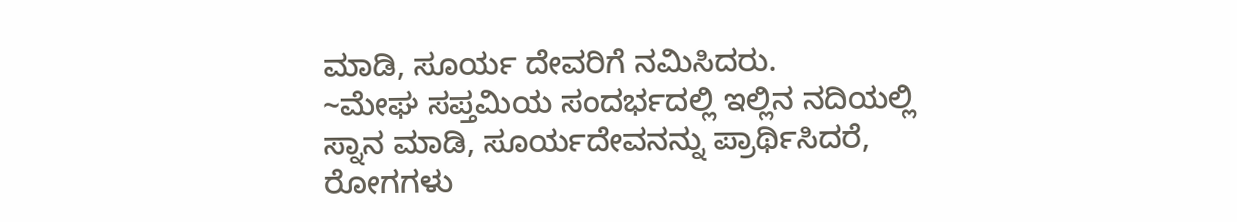ಮಾಡಿ, ಸೂರ್ಯ ದೇವರಿಗೆ ನಮಿಸಿದರು.
~ಮೇಘ ಸಪ್ತಮಿಯ ಸಂದರ್ಭದಲ್ಲಿ ಇಲ್ಲಿನ ನದಿಯಲ್ಲಿ ಸ್ನಾನ ಮಾಡಿ, ಸೂರ್ಯದೇವನನ್ನು ಪ್ರಾರ್ಥಿಸಿದರೆ, ರೋಗಗಳು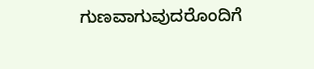ಗುಣವಾಗುವುದರೊಂದಿಗೆ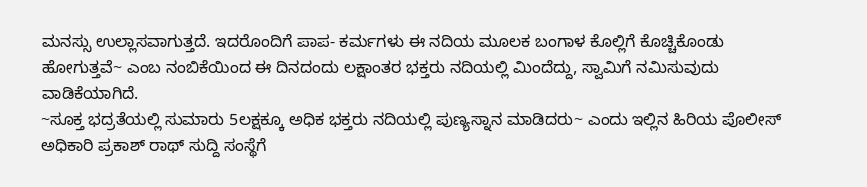ಮನಸ್ಸು ಉಲ್ಲಾಸವಾಗುತ್ತದೆ. ಇದರೊಂದಿಗೆ ಪಾಪ- ಕರ್ಮಗಳು ಈ ನದಿಯ ಮೂಲಕ ಬಂಗಾಳ ಕೊಲ್ಲಿಗೆ ಕೊಚ್ಚಿಕೊಂಡು ಹೋಗುತ್ತವೆ~ ಎಂಬ ನಂಬಿಕೆಯಿಂದ ಈ ದಿನದಂದು ಲಕ್ಷಾಂತರ ಭಕ್ತರು ನದಿಯಲ್ಲಿ ಮಿಂದೆದ್ದು, ಸ್ವಾಮಿಗೆ ನಮಿಸುವುದು ವಾಡಿಕೆಯಾಗಿದೆ.
~ಸೂಕ್ತ ಭದ್ರತೆಯಲ್ಲಿ ಸುಮಾರು 5ಲಕ್ಷಕ್ಕೂ ಅಧಿಕ ಭಕ್ತರು ನದಿಯಲ್ಲಿ ಪುಣ್ಯಸ್ನಾನ ಮಾಡಿದರು~ ಎಂದು ಇಲ್ಲಿನ ಹಿರಿಯ ಪೊಲೀಸ್ ಅಧಿಕಾರಿ ಪ್ರಕಾಶ್ ರಾಥ್ ಸುದ್ದಿ ಸಂಸ್ಥೆಗೆ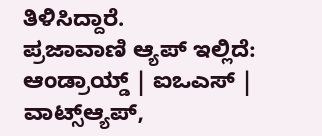ತಿಳಿಸಿದ್ದಾರೆ.
ಪ್ರಜಾವಾಣಿ ಆ್ಯಪ್ ಇಲ್ಲಿದೆ: ಆಂಡ್ರಾಯ್ಡ್ | ಐಒಎಸ್ | ವಾಟ್ಸ್ಆ್ಯಪ್,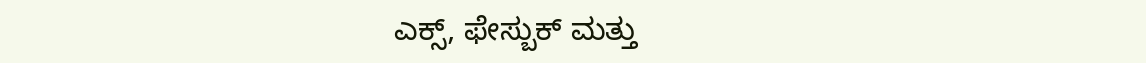ಎಕ್ಸ್, ಫೇಸ್ಬುಕ್ ಮತ್ತು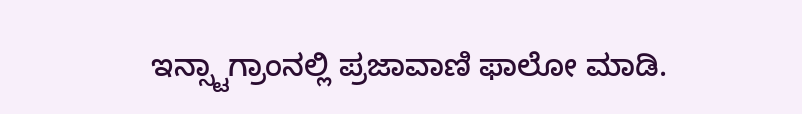ಇನ್ಸ್ಟಾಗ್ರಾಂನಲ್ಲಿ ಪ್ರಜಾವಾಣಿ ಫಾಲೋ ಮಾಡಿ.